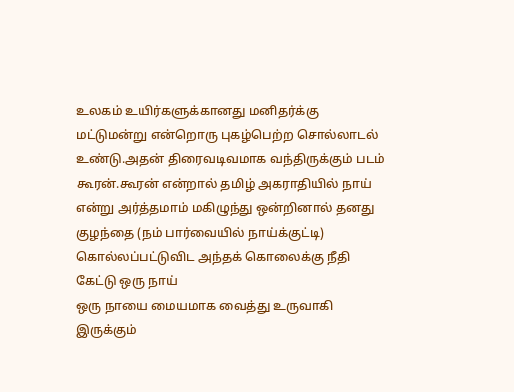உலகம் உயிர்களுக்கானது மனிதர்க்கு மட்டுமன்று என்றொரு புகழ்பெற்ற சொல்லாடல் உண்டு.அதன் திரைவடிவமாக வந்திருக்கும் படம் கூரன்.கூரன் என்றால் தமிழ் அகராதியில் நாய் என்று அர்த்தமாம் மகிழுந்து ஒன்றினால் தனது குழந்தை (நம் பார்வையில் நாய்க்குட்டி) கொல்லப்பட்டுவிட அந்தக் கொலைக்கு நீதி கேட்டு ஒரு நாய்
ஒரு நாயை மையமாக வைத்து உருவாகி இருக்கும்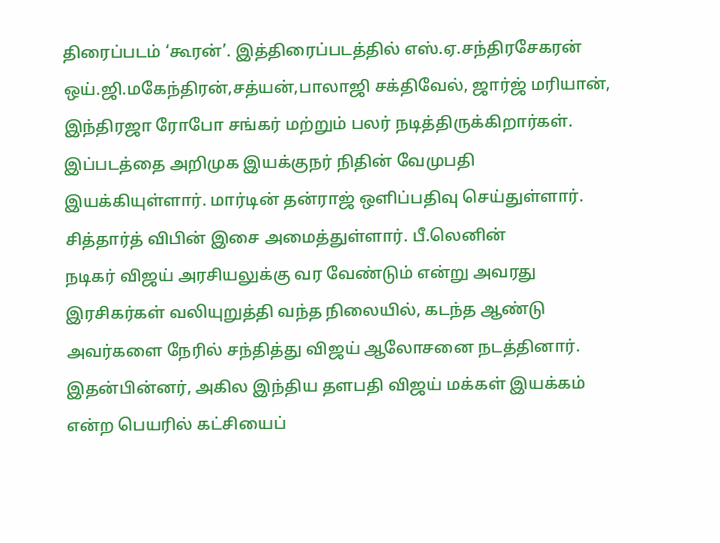திரைப்படம் ‘கூரன்’. இத்திரைப்படத்தில் எஸ்.ஏ.சந்திரசேகரன் ஒய்.ஜி.மகேந்திரன்,சத்யன்,பாலாஜி சக்திவேல், ஜார்ஜ் மரியான், இந்திரஜா ரோபோ சங்கர் மற்றும் பலர் நடித்திருக்கிறார்கள். இப்படத்தை அறிமுக இயக்குநர் நிதின் வேமுபதி இயக்கியுள்ளார். மார்டின் தன்ராஜ் ஒளிப்பதிவு செய்துள்ளார். சித்தார்த் விபின் இசை அமைத்துள்ளார். பீ.லெனின்
நடிகர் விஜய் அரசியலுக்கு வர வேண்டும் என்று அவரது இரசிகர்கள் வலியுறுத்தி வந்த நிலையில், கடந்த ஆண்டு அவர்களை நேரில் சந்தித்து விஜய் ஆலோசனை நடத்தினார். இதன்பின்னர், அகில இந்திய தளபதி விஜய் மக்கள் இயக்கம் என்ற பெயரில் கட்சியைப்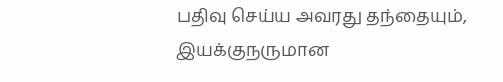பதிவு செய்ய அவரது தந்தையும், இயக்குநருமான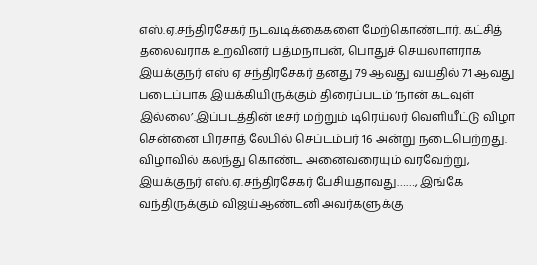எஸ்.ஏ.சந்திரசேகர் நடவடிக்கைகளை மேற்கொண்டார். கட்சித் தலைவராக உறவினர் பத்மநாபன், பொதுச் செயலாளராக
இயக்குநர் எஸ் ஏ சந்திரசேகர் தனது 79 ஆவது வயதில் 71 ஆவது படைப்பாக இயக்கியிருக்கும் திரைப்படம் ‘நான் கடவுள் இல்லை’.இப்படத்தின் டீசர் மற்றும் டிரெய்லர் வெளியீட்டு விழா சென்னை பிரசாத் லேபில் செப்டம்பர் 16 அன்று நடைபெற்றது. விழாவில் கலந்து கொண்ட அனைவரையும் வரவேற்று, இயக்குநர் எஸ்.ஏ.சந்திரசேகர் பேசியதாவது……, இங்கே வந்திருக்கும் விஜய்ஆண்டனி அவர்களுக்கு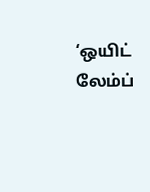‘ஒயிட் லேம்ப்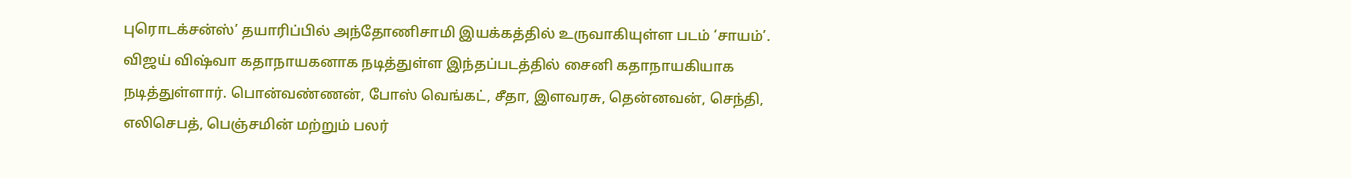புரொடக்சன்ஸ்’ தயாரிப்பில் அந்தோணிசாமி இயக்கத்தில் உருவாகியுள்ள படம் ‘சாயம்’. விஜய் விஷ்வா கதாநாயகனாக நடித்துள்ள இந்தப்படத்தில் சைனி கதாநாயகியாக நடித்துள்ளார். பொன்வண்ணன், போஸ் வெங்கட், சீதா, இளவரசு, தென்னவன், செந்தி, எலிசெபத், பெஞ்சமின் மற்றும் பலர்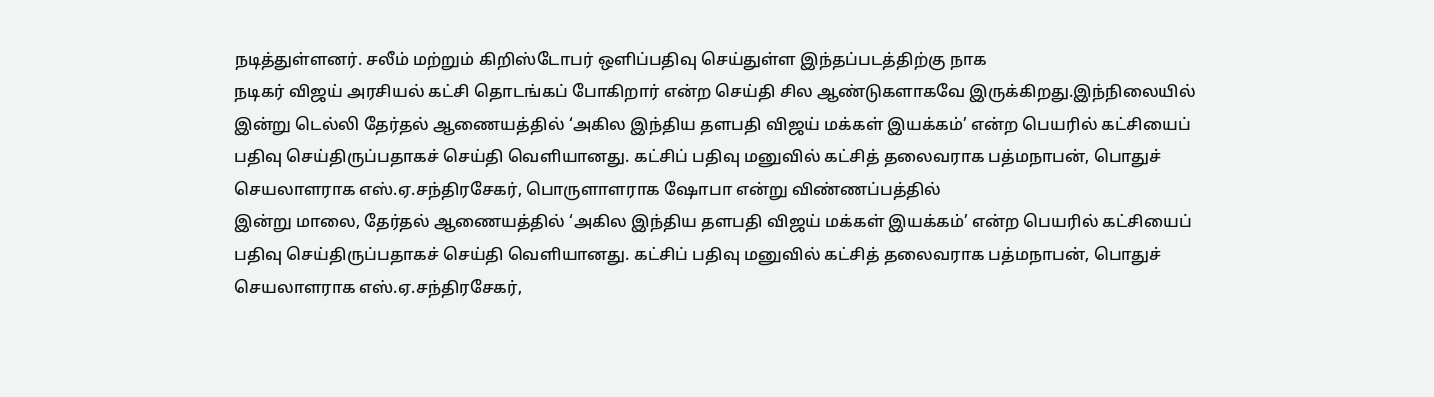நடித்துள்ளனர். சலீம் மற்றும் கிறிஸ்டோபர் ஒளிப்பதிவு செய்துள்ள இந்தப்படத்திற்கு நாக
நடிகர் விஜய் அரசியல் கட்சி தொடங்கப் போகிறார் என்ற செய்தி சில ஆண்டுகளாகவே இருக்கிறது.இந்நிலையில் இன்று டெல்லி தேர்தல் ஆணையத்தில் ‘அகில இந்திய தளபதி விஜய் மக்கள் இயக்கம்’ என்ற பெயரில் கட்சியைப் பதிவு செய்திருப்பதாகச் செய்தி வெளியானது. கட்சிப் பதிவு மனுவில் கட்சித் தலைவராக பத்மநாபன், பொதுச் செயலாளராக எஸ்.ஏ.சந்திரசேகர், பொருளாளராக ஷோபா என்று விண்ணப்பத்தில்
இன்று மாலை, தேர்தல் ஆணையத்தில் ‘அகில இந்திய தளபதி விஜய் மக்கள் இயக்கம்’ என்ற பெயரில் கட்சியைப் பதிவு செய்திருப்பதாகச் செய்தி வெளியானது. கட்சிப் பதிவு மனுவில் கட்சித் தலைவராக பத்மநாபன், பொதுச் செயலாளராக எஸ்.ஏ.சந்திரசேகர்,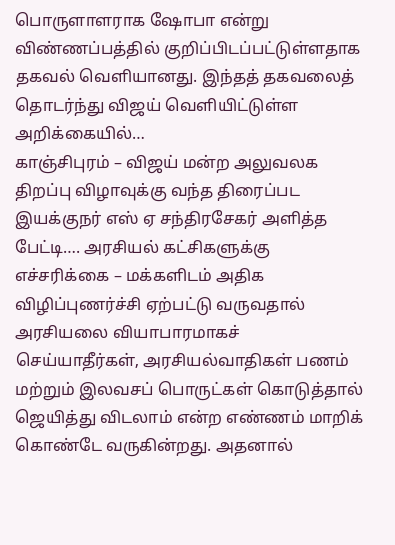பொருளாளராக ஷோபா என்று விண்ணப்பத்தில் குறிப்பிடப்பட்டுள்ளதாக தகவல் வெளியானது. இந்தத் தகவலைத் தொடர்ந்து விஜய் வெளியிட்டுள்ள அறிக்கையில்…
காஞ்சிபுரம் – விஜய் மன்ற அலுவலக திறப்பு விழாவுக்கு வந்த திரைப்பட இயக்குநர் எஸ் ஏ சந்திரசேகர் அளித்த பேட்டி…. அரசியல் கட்சிகளுக்கு எச்சரிக்கை – மக்களிடம் அதிக விழிப்புணர்ச்சி ஏற்பட்டு வருவதால் அரசியலை வியாபாரமாகச் செய்யாதீர்கள், அரசியல்வாதிகள் பணம் மற்றும் இலவசப் பொருட்கள் கொடுத்தால் ஜெயித்து விடலாம் என்ற எண்ணம் மாறிக் கொண்டே வருகின்றது. அதனால்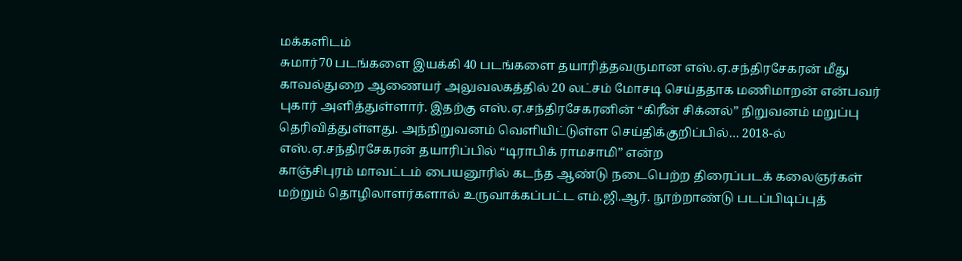மக்களிடம்
சுமார்70 படங்களை இயக்கி 40 படங்களை தயாரித்தவருமான எஸ்.ஏ.சந்திரசேகரன் மீது காவல்துறை ஆணையர் அலுவலகத்தில் 20 லட்சம் மோசடி செய்ததாக மணிமாறன் என்பவர் புகார் அளித்துள்ளார். இதற்கு எஸ்.ஏ.சந்திரசேகரனின் “கிரீன் சிக்னல்” நிறுவனம் மறுப்பு தெரிவித்துள்ளது. அந்நிறுவனம் வெளியிட்டுள்ள செய்திக்குறிப்பில்… 2018-ல் எஸ்.ஏ.சந்திரசேகரன் தயாரிப்பில் “டிராபிக் ராமசாமி” என்ற
காஞ்சிபுரம் மாவட்டம் பையனூரில் கடந்த ஆண்டு நடைபெற்ற திரைப்படக் கலைஞர்கள் மற்றும் தொழிலாளர்களால் உருவாக்கப்பட்ட எம்.ஜி.ஆர். நூற்றாண்டு படப்பிடிப்புத்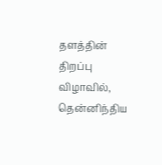தளத்தின் திறப்பு விழாவில், தென்னிந்திய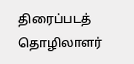திரைப்படத் தொழிலாளர்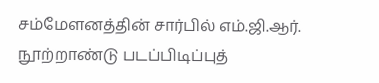சம்மேளனத்தின் சார்பில் எம்.ஜி.ஆர். நூற்றாண்டு படப்பிடிப்புத்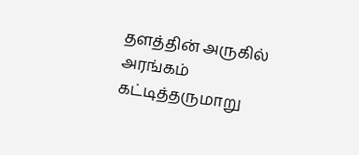தளத்தின் அருகில் அரங்கம் கட்டித்தருமாறு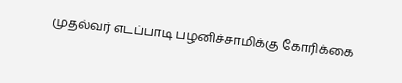முதல்வர் எடப்பாடி பழனிச்சாமிக்கு கோரிக்கை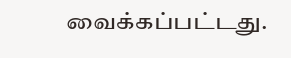வைக்கப்பட்டது.